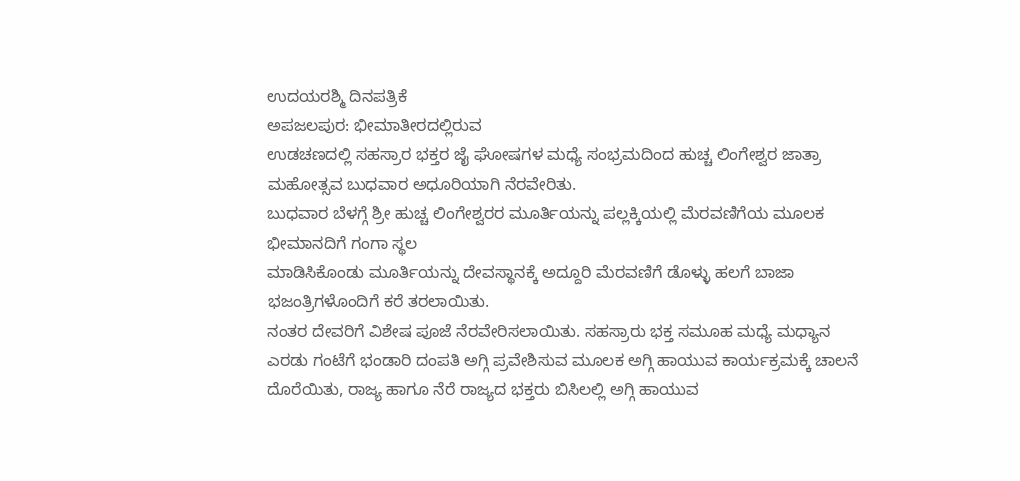ಉದಯರಶ್ಮಿ ದಿನಪತ್ರಿಕೆ
ಅಪಜಲಪುರ: ಭೀಮಾತೀರದಲ್ಲಿರುವ
ಉಡಚಣದಲ್ಲಿ ಸಹಸ್ರಾರ ಭಕ್ತರ ಜೈ ಘೋಷಗಳ ಮಧ್ಯೆ ಸಂಭ್ರಮದಿಂದ ಹುಚ್ಚ ಲಿಂಗೇಶ್ವರ ಜಾತ್ರಾ ಮಹೋತ್ಸವ ಬುಧವಾರ ಅಧೂರಿಯಾಗಿ ನೆರವೇರಿತು.
ಬುಧವಾರ ಬೆಳಗ್ಗೆ ಶ್ರೀ ಹುಚ್ಚ ಲಿಂಗೇಶ್ವರರ ಮೂರ್ತಿಯನ್ನು ಪಲ್ಲಕ್ಕಿಯಲ್ಲಿ ಮೆರವಣಿಗೆಯ ಮೂಲಕ ಭೀಮಾನದಿಗೆ ಗಂಗಾ ಸ್ಥಲ
ಮಾಡಿಸಿಕೊಂಡು ಮೂರ್ತಿಯನ್ನು ದೇವಸ್ಥಾನಕ್ಕೆ ಅದ್ದೂರಿ ಮೆರವಣಿಗೆ ಡೊಳ್ಳು ಹಲಗೆ ಬಾಜಾ ಭಜಂತ್ರಿಗಳೊಂದಿಗೆ ಕರೆ ತರಲಾಯಿತು.
ನಂತರ ದೇವರಿಗೆ ವಿಶೇಷ ಪೂಜೆ ನೆರವೇರಿಸಲಾಯಿತು. ಸಹಸ್ರಾರು ಭಕ್ತ ಸಮೂಹ ಮಧ್ಯೆ ಮಧ್ಯಾನ ಎರಡು ಗಂಟೆಗೆ ಭಂಡಾರಿ ದಂಪತಿ ಅಗ್ಗಿ ಪ್ರವೇಶಿಸುವ ಮೂಲಕ ಅಗ್ಗಿ ಹಾಯುವ ಕಾರ್ಯಕ್ರಮಕ್ಕೆ ಚಾಲನೆ ದೊರೆಯಿತು, ರಾಜ್ಯ ಹಾಗೂ ನೆರೆ ರಾಜ್ಯದ ಭಕ್ತರು ಬಿಸಿಲಲ್ಲಿ ಅಗ್ಗಿ ಹಾಯುವ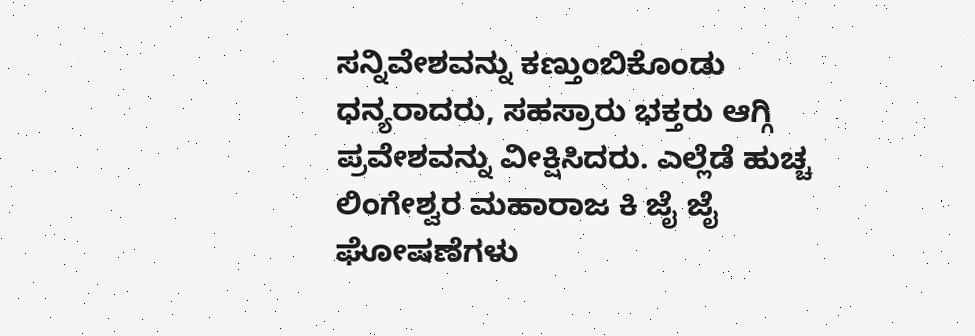ಸನ್ನಿವೇಶವನ್ನು ಕಣ್ತುಂಬಿಕೊಂಡು ಧನ್ಯರಾದರು, ಸಹಸ್ರಾರು ಭಕ್ತರು ಆಗ್ಗಿ ಪ್ರವೇಶವನ್ನು ವೀಕ್ಷಿಸಿದರು. ಎಲ್ಲೆಡೆ ಹುಚ್ಚ ಲಿಂಗೇಶ್ವರ ಮಹಾರಾಜ ಕಿ ಜೈ ಜೈ ಘೋಷಣೆಗಳು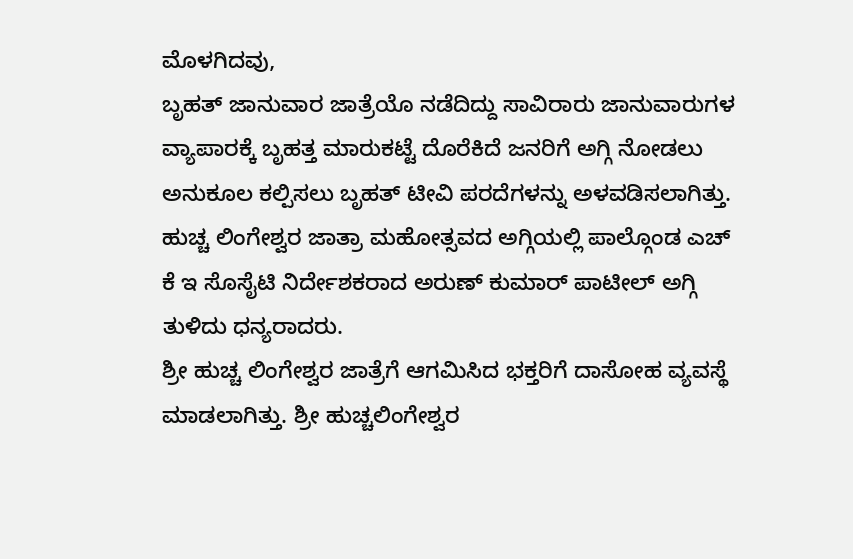ಮೊಳಗಿದವು,
ಬೃಹತ್ ಜಾನುವಾರ ಜಾತ್ರೆಯೊ ನಡೆದಿದ್ದು ಸಾವಿರಾರು ಜಾನುವಾರುಗಳ ವ್ಯಾಪಾರಕ್ಕೆ ಬೃಹತ್ತ ಮಾರುಕಟ್ಟೆ ದೊರೆಕಿದೆ ಜನರಿಗೆ ಅಗ್ಗಿ ನೋಡಲು ಅನುಕೂಲ ಕಲ್ಪಿಸಲು ಬೃಹತ್ ಟೀವಿ ಪರದೆಗಳನ್ನು ಅಳವಡಿಸಲಾಗಿತ್ತು.
ಹುಚ್ಚ ಲಿಂಗೇಶ್ವರ ಜಾತ್ರಾ ಮಹೋತ್ಸವದ ಅಗ್ಗಿಯಲ್ಲಿ ಪಾಲ್ಗೊಂಡ ಎಚ್ ಕೆ ಇ ಸೊಸೈಟಿ ನಿರ್ದೇಶಕರಾದ ಅರುಣ್ ಕುಮಾರ್ ಪಾಟೀಲ್ ಅಗ್ಗಿ ತುಳಿದು ಧನ್ಯರಾದರು.
ಶ್ರೀ ಹುಚ್ಚ ಲಿಂಗೇಶ್ವರ ಜಾತ್ರೆಗೆ ಆಗಮಿಸಿದ ಭಕ್ತರಿಗೆ ದಾಸೋಹ ವ್ಯವಸ್ಥೆ ಮಾಡಲಾಗಿತ್ತು. ಶ್ರೀ ಹುಚ್ಚಲಿಂಗೇಶ್ವರ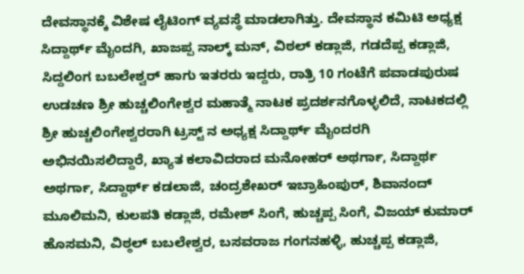ದೇವಸ್ಥಾನಕ್ಕೆ ವಿಶೇಷ ಲೈಟಿಂಗ್ ವ್ಯವಸ್ಥೆ ಮಾಡಲಾಗಿತ್ತು. ದೇವಸ್ಥಾನ ಕಮಿಟಿ ಅಧ್ಯಕ್ಷ ಸಿದ್ದಾರ್ಥ್ ಮೈಂದಗಿ, ಖಾಜಪ್ಪ ನಾಲ್ಕ್ ಮನ್, ವಿಠಲ್ ಕಡ್ಲಾಜಿ, ಗಡದೆಪ್ಪ ಕಡ್ಲಾಜಿ, ಸಿದ್ದಲಿಂಗ ಬಬಲೇಶ್ವರ್ ಹಾಗು ಇತರರು ಇದ್ದರು, ರಾತ್ರಿ 10 ಗಂಟೆಗೆ ಪವಾಡಪುರುಷ ಉಡಚಣ ಶ್ರೀ ಹುಚ್ಚಲಿಂಗೇಶ್ವರ ಮಹಾತ್ಮೆ ನಾಟಕ ಪ್ರದರ್ಶನಗೊಳ್ಳಲಿದೆ, ನಾಟಕದಲ್ಲಿ ಶ್ರೀ ಹುಚ್ಚಲಿಂಗೇಶ್ವರರಾಗಿ ಟ್ರಸ್ಟ್ ನ ಅಧ್ಯಕ್ಷ ಸಿದ್ದಾರ್ಥ್ ಮೈಂದರಗಿ ಅಭಿನಯಿಸಲಿದ್ದಾರೆ, ಖ್ಯಾತ ಕಲಾವಿದರಾದ ಮನೋಹರ್ ಅಥರ್ಗಾ, ಸಿದ್ದಾರ್ಥ ಅಥರ್ಗಾ, ಸಿದ್ದಾರ್ಥ್ ಕಡಲಾಜಿ, ಚಂದ್ರಶೇಖರ್ ಇಬ್ರಾಹಿಂಪುರ್, ಶಿವಾನಂದ್ ಮೂಲಿಮನಿ, ಕುಲಪತಿ ಕಡ್ಲಾಜಿ, ರಮೇಶ್ ಸಿಂಗೆ, ಹುಚ್ಚಪ್ಪ ಸಿಂಗೆ, ವಿಜಯ್ ಕುಮಾರ್ ಹೊಸಮನಿ, ವಿಠ್ಠಲ್ ಬಬಲೇಶ್ವರ, ಬಸವರಾಜ ಗಂಗನಹಳ್ಳಿ, ಹುಚ್ಚಪ್ಪ ಕಡ್ಲಾಜಿ,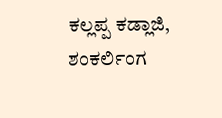ಕಲ್ಲಪ್ಪ ಕಡ್ಲಾಜಿ, ಶಂಕರ್ಲಿಂಗ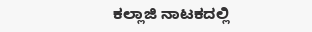ಕಲ್ಲಾಜಿ ನಾಟಕದಲ್ಲಿ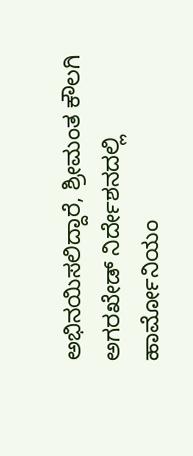ಅಭಿನಯಿಸಲಿದ್ದಾರೆ, ಶ್ರೀಮಂತ ಕೌಲಗಿ ಅಗರಖೇಡ್ ನಿರ್ದೇಶನದಲ್ಲಿ ಹಾರ್ಮೋನಿಯಂ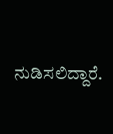ನುಡಿಸಲಿದ್ದಾರೆ.